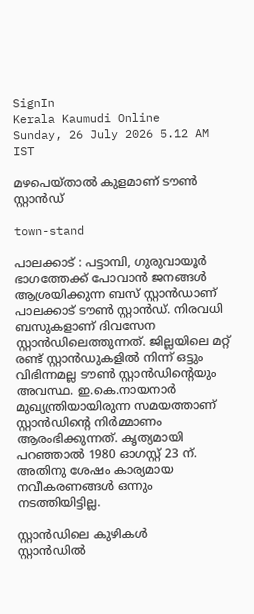SignIn
Kerala Kaumudi Online
Sunday, 26 July 2026 5.12 AM IST

മഴപെയ്താൽ കുളമാണ് ടൗൺ സ്റ്റാൻഡ്

town-stand

പാലക്കാട് : പട്ടാമ്പി, ഗുരുവായൂർ ഭാഗത്തേക്ക് പോവാൻ ജനങ്ങൾ ആശ്രയിക്കുന്ന ബസ് സ്റ്റാൻഡാണ് പാലക്കാട് ടൗൺ സ്റ്റാൻഡ്. നിരവധി ബസുകളാണ് ദിവസേന സ്റ്റാൻഡിലെത്തുന്നത്. ജില്ലയിലെ മറ്റ് രണ്ട് സ്റ്റാൻഡുകളിൽ നിന്ന് ഒട്ടും വിഭിന്നമല്ല ടൗൺ സ്റ്റാൻഡിന്റെയും അവസ്ഥ. ഇ.കെ.നായനാർ മുഖ്യന്ത്രിയായിരുന്ന സമയത്താണ് സ്റ്റാൻഡിന്റെ നിർമ്മാണം ആരംഭിക്കുന്നത്. കൃത്യമായി പറഞ്ഞാൽ 1980 ഓഗസ്റ്റ് 23 ന്. അതിനു ശേഷം കാര്യമായ നവീകരണങ്ങൾ ഒന്നും നടത്തിയിട്ടില്ല.

സ്റ്റാൻഡിലെ കുഴികൾ
സ്റ്റാൻഡിൽ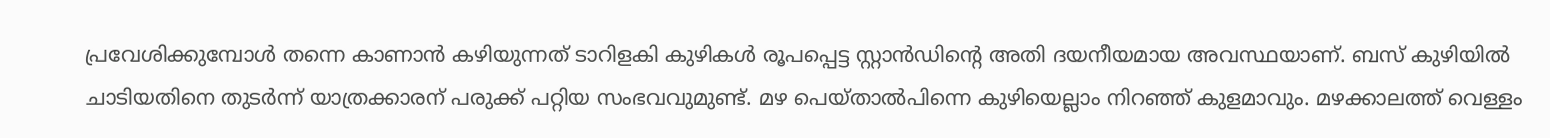പ്രവേശിക്കുമ്പോൾ തന്നെ കാണാൻ കഴിയുന്നത് ടാറിളകി കുഴികൾ രൂപപ്പെട്ട സ്റ്റാൻഡിന്റെ അതി ദയനീയമായ അവസ്ഥയാണ്. ബസ് കുഴിയിൽ ചാടിയതിനെ തുടർന്ന് യാത്രക്കാരന് പരുക്ക് പറ്റിയ സംഭവവുമുണ്ട്. മഴ പെയ്താൽപിന്നെ കുഴിയെല്ലാം നിറഞ്ഞ് കുളമാവും. മഴക്കാലത്ത് വെള്ളം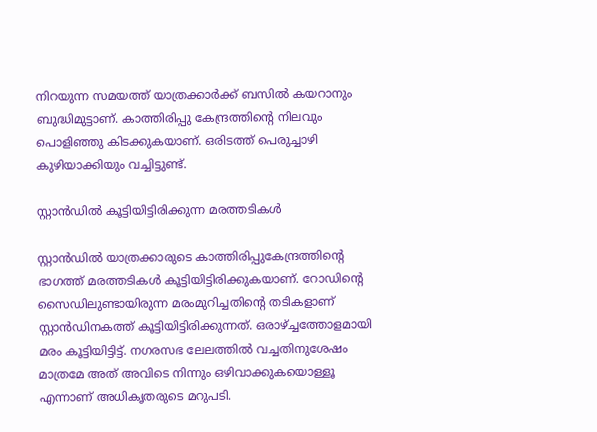നിറയുന്ന സമയത്ത് യാത്രക്കാർക്ക് ബസിൽ കയറാനും ബുദ്ധിമുട്ടാണ്. കാത്തിരിപ്പു കേന്ദ്രത്തിന്റെ നിലവും പൊളിഞ്ഞു കിടക്കുകയാണ്. ഒരിടത്ത് പെരുച്ചാഴി കുഴിയാക്കിയും വച്ചിട്ടുണ്ട്.

സ്റ്റാൻഡിൽ കൂട്ടിയിട്ടിരിക്കുന്ന മരത്തടികൾ

സ്റ്റാൻഡിൽ യാത്രക്കാരുടെ കാത്തിരിപ്പുകേന്ദ്രത്തിന്റെ ഭാഗത്ത് മരത്തടികൾ കൂട്ടിയിട്ടിരിക്കുകയാണ്. റോഡിന്റെ സൈഡിലുണ്ടായിരുന്ന മരംമുറിച്ചതിന്റെ തടികളാണ് സ്റ്റാൻഡിനകത്ത് കൂട്ടിയിട്ടിരിക്കുന്നത്. ഒരാഴ്ച്ചത്തോളമായി മരം കൂട്ടിയിട്ടിട്ട്. നഗരസഭ ലേലത്തിൽ വച്ചതിനുശേഷം മാത്രമേ അത് അവിടെ നിന്നും ഒഴിവാക്കുകയൊള്ളൂ എന്നാണ് അധികൃത‌രുടെ മറുപടി.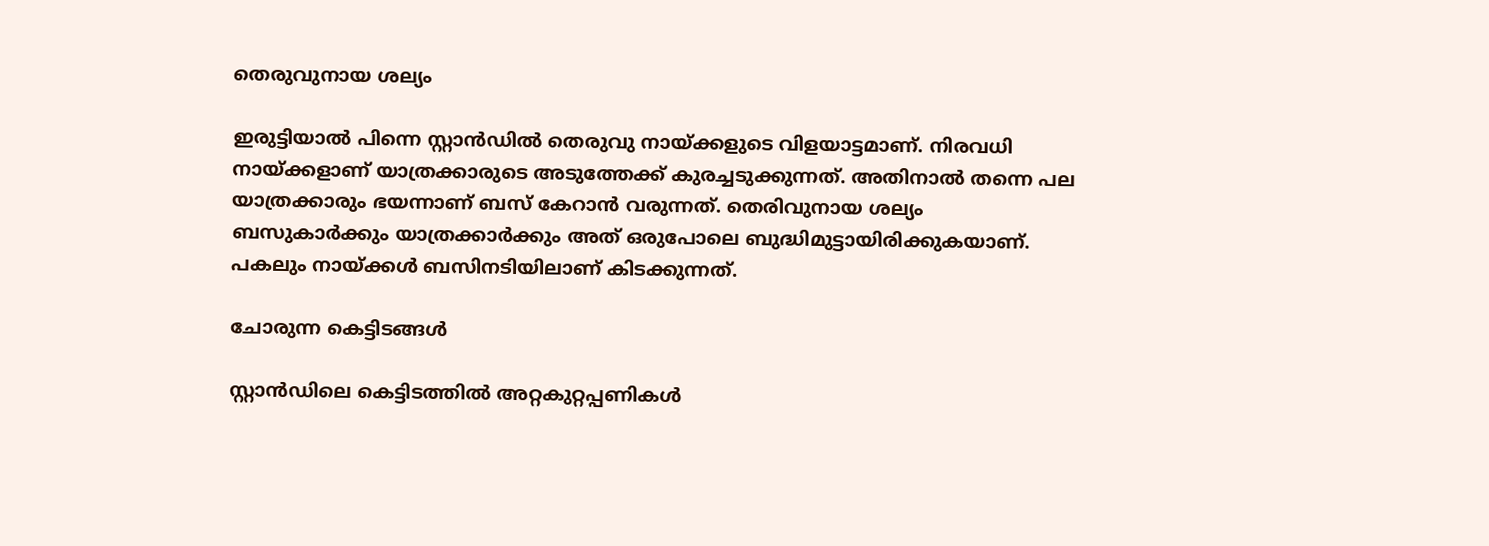തെരുവുനായ ശല്യം

ഇരുട്ടിയാൽ പിന്നെ സ്റ്റാൻഡിൽ തെരുവു നായ്ക്കളുടെ വിളയാട്ടമാണ്. നിരവധി നായ്ക്കളാണ് യാത്രക്കാരുടെ അടുത്തേക്ക് കുരച്ചടുക്കുന്നത്. അതിനാൽ തന്നെ പല യാത്രക്കാരും ഭയന്നാണ് ബസ് കേറാൻ വരുന്നത്. തെരിവുനായ ശല്യം ബസുകാ‌ർക്കും യാത്രക്കാർക്കും അത് ഒരുപോലെ ബുദ്ധിമുട്ടായിരിക്കുകയാണ്. പകലും നായ്ക്കൾ ബസിനടിയിലാണ് കിടക്കുന്നത്.

ചോരുന്ന കെട്ടിടങ്ങൾ

സ്റ്റാൻഡിലെ കെട്ടിടത്തിൽ അറ്റകുറ്റപ്പണികൾ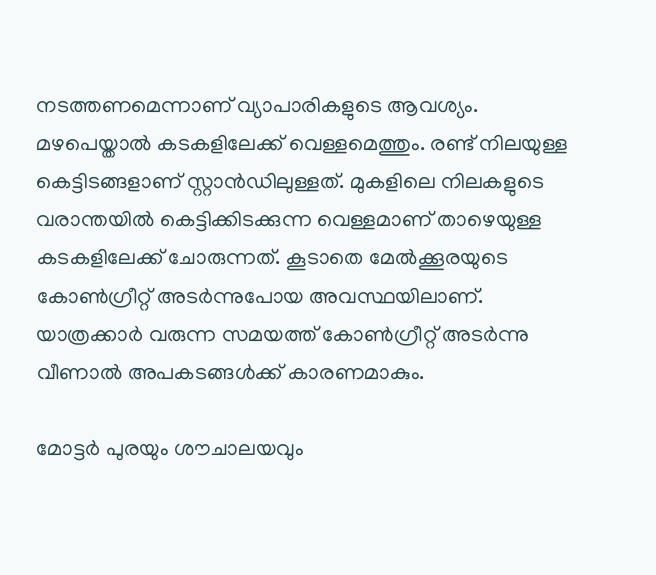നടത്തണമെന്നാണ് വ്യാപാരികളുടെ ആവശ്യം. മഴപെയ്താൽ കടകളിലേക്ക് വെള്ളമെത്തും. രണ്ട് നിലയുള്ള കെട്ടിടങ്ങളാണ് സ്റ്റാൻഡിലുള്ളത്. മുകളിലെ നിലകളുടെ വരാന്തയിൽ കെട്ടിക്കിടക്കുന്ന വെള്ളമാണ് താഴെയുള്ള കടകളിലേക്ക് ചോരുന്നത്. കൂടാതെ മേൽക്കൂരയുടെ കോൺഗ്രീറ്റ് അടർന്നുപോയ അവസ്ഥയിലാണ്. യാത്രക്കാർ വരുന്ന സമയത്ത് കോൺഗ്രീറ്റ് അടർന്നു വീണാൽ അപകടങ്ങൾക്ക് കാരണമാകും.

മോട്ടർ പുരയും ശൗചാലയവും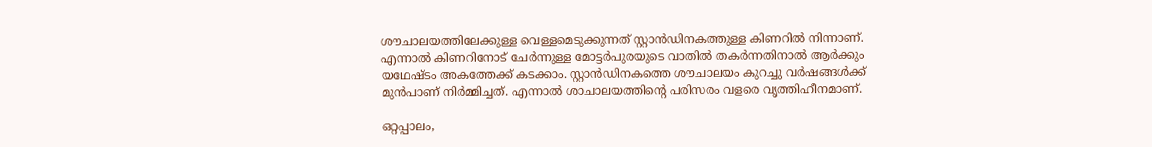ശൗചാലയത്തിലേക്കുള്ള വെള്ളമെടുക്കുന്നത് സ്റ്റാൻഡിനകത്തുള്ള കിണറിൽ നിന്നാണ്. എന്നാൽ കിണറിനോട് ചേ‌ർന്നുള്ള മോട്ടർപുരയുടെ വാതിൽ തകർന്നതിനാൽ ആർക്കും യഥേഷ്ടം അകത്തേക്ക് കടക്കാം. സ്റ്റാൻഡിനകത്തെ ശൗചാലയം കുറച്ചു വ‌ർഷങ്ങൾക്ക് മുൻപാണ് നിർമ്മിച്ചത്. എന്നാൽ ശാചാലയത്തിന്റെ പരിസരം വളരെ വൃത്തിഹീനമാണ്.

ഒറ്റപ്പാലം,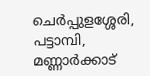ചെർപ്പുളശ്ശേരി, പട്ടാമ്പി, മണ്ണാർക്കാട്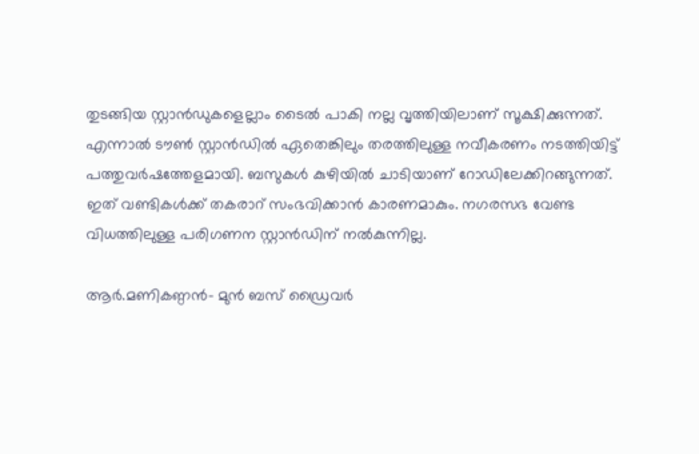തുടങ്ങിയ സ്റ്റാൻഡുകളെല്ലാം ടൈൽ പാകി നല്ല വൃത്തിയിലാണ് സൂക്ഷിക്കുന്നത്. എന്നാൽ ടൗൺ സ്റ്റാൻഡിൽ ഏതെങ്കിലും തരത്തിലുള്ള നവീകരണം നടത്തിയിട്ട് പത്തുവർഷത്തേളമായി. ബസുകൾ കുഴിയിൽ ചാടിയാണ് റോഡിലേക്കിറങ്ങുന്നത്. ഇത് വണ്ടികൾക്ക് തകരാറ് സംഭവിക്കാൻ കാരണമാകും. നഗരസഭ വേണ്ട വിധത്തിലുള്ള പരിഗണന സ്റ്റാൻഡിന് നൽകുന്നില്ല.

ആർ.മണികണ്ഠൻ- മുൻ ബസ് ഡ്രൈവർ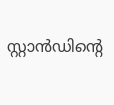സ്റ്റാൻഡിന്റെ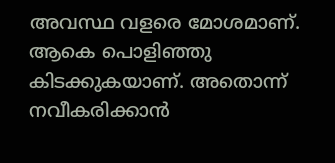അവസ്ഥ വളരെ മോശമാണ്. ആകെ പൊളിഞ്ഞു കിടക്കുകയാണ്. അതൊന്ന് നവീകരിക്കാൻ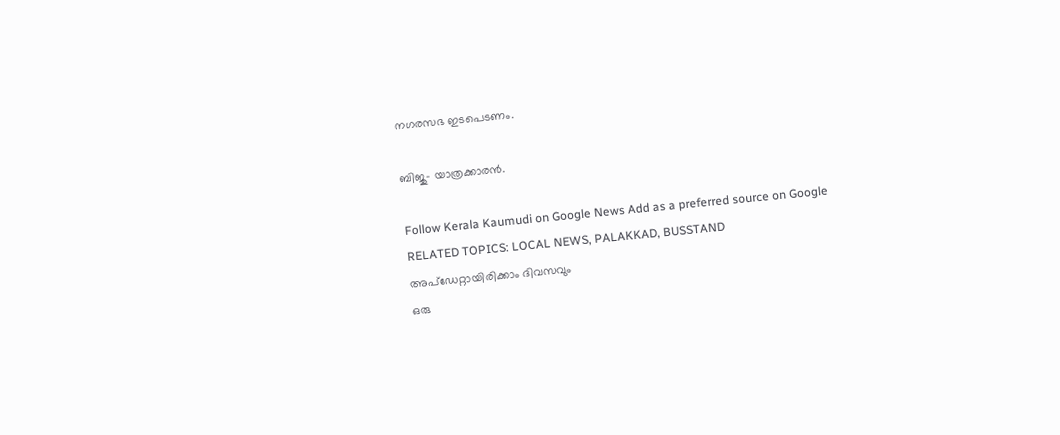നഗരസഭ ഇടപെടണം.

ബിജു- യാത്രക്കാരൻ.

Follow Kerala Kaumudi on Google News Add as a preferred source on Google
RELATED TOPICS: LOCAL NEWS, PALAKKAD, BUSSTAND
അപ്ഡേറ്റായിരിക്കാം ദിവസവും
ഒരു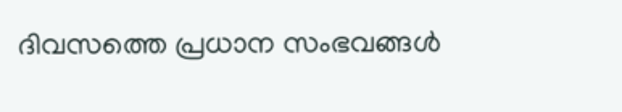ദിവസത്തെ പ്രധാന സംഭവങ്ങൾ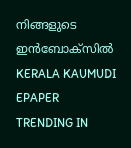നിങ്ങളുടെ ഇൻബോക്സിൽ
KERALA KAUMUDI EPAPER
TRENDING IN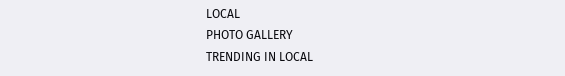LOCAL
PHOTO GALLERY
TRENDING IN LOCAL